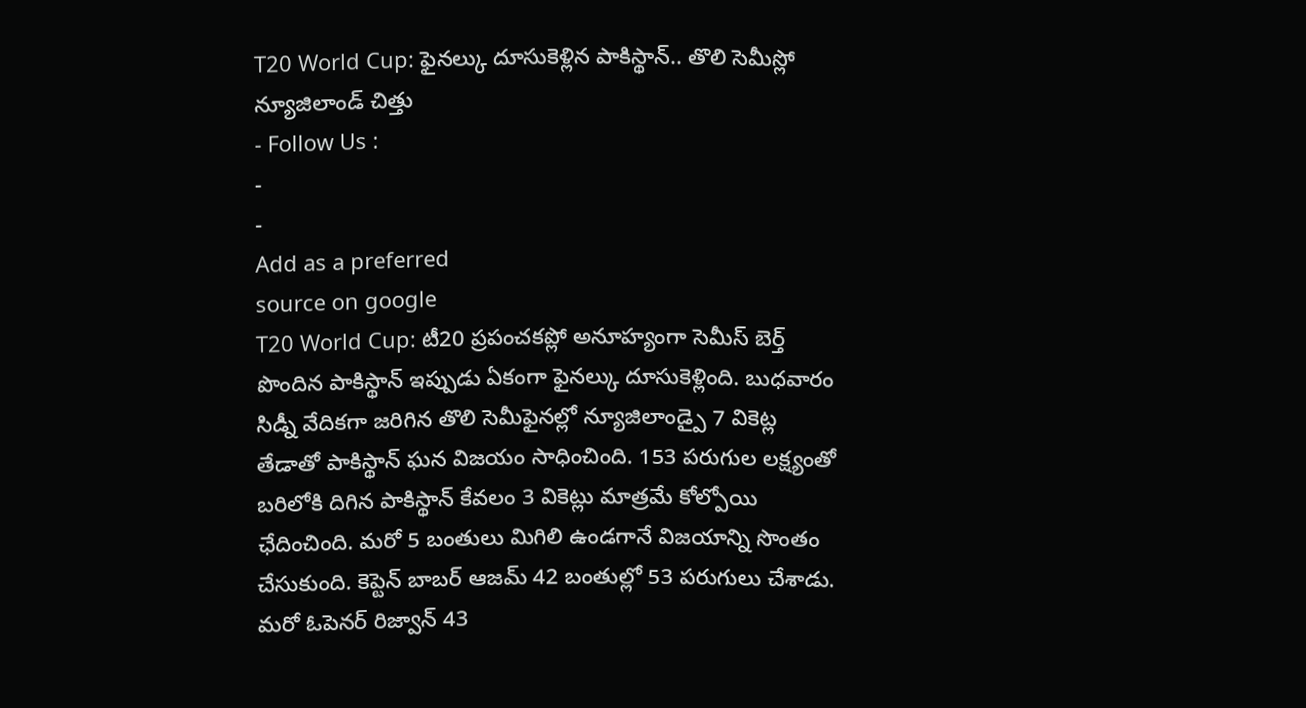T20 World Cup: ఫైనల్కు దూసుకెళ్లిన పాకిస్థాన్.. తొలి సెమీస్లో న్యూజిలాండ్ చిత్తు
- Follow Us :
-
-
Add as a preferred
source on google
T20 World Cup: టీ20 ప్రపంచకప్లో అనూహ్యంగా సెమీస్ బెర్త్ పొందిన పాకిస్థాన్ ఇప్పుడు ఏకంగా ఫైనల్కు దూసుకెళ్లింది. బుధవారం సిడ్నీ వేదికగా జరిగిన తొలి సెమీఫైనల్లో న్యూజిలాండ్పై 7 వికెట్ల తేడాతో పాకిస్థాన్ ఘన విజయం సాధించింది. 153 పరుగుల లక్ష్యంతో బరిలోకి దిగిన పాకిస్థాన్ కేవలం 3 వికెట్లు మాత్రమే కోల్పోయి ఛేదించింది. మరో 5 బంతులు మిగిలి ఉండగానే విజయాన్ని సొంతం చేసుకుంది. కెప్టెన్ బాబర్ ఆజమ్ 42 బంతుల్లో 53 పరుగులు చేశాడు. మరో ఓపెనర్ రిజ్వాన్ 43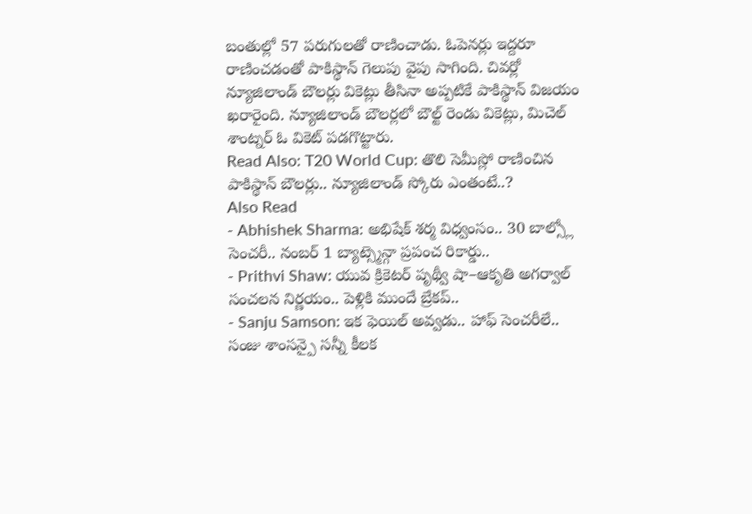బంతుల్లో 57 పరుగులతో రాణించాడు. ఓపెనర్లు ఇద్దరూ రాణించడంతో పాకిస్థాన్ గెలుపు వైపు సాగింది. చివర్లో న్యూజిలాండ్ బౌలర్లు వికెట్లు తీసినా అప్పటికే పాకిస్థాన్ విజయం ఖరారైంది. న్యూజిలాండ్ బౌలర్లలో బౌల్ట్ రెండు వికెట్లు, మిచెల్ శాంట్నర్ ఓ వికెట్ పడగొట్టారు.
Read Also: T20 World Cup: తొలి సెమీస్లో రాణించిన పాకిస్థాన్ బౌలర్లు.. న్యూజిలాండ్ స్కోరు ఎంతంటే..?
Also Read
- Abhishek Sharma: అభిషేక్ శర్మ విధ్వంసం.. 30 బాల్స్లో సెంచరీ.. నంబర్ 1 బ్యాట్స్మెన్గా ప్రపంచ రికార్డు..
- Prithvi Shaw: యువ క్రికెటర్ పృథ్వీ షా–ఆకృతి అగర్వాల్ సంచలన నిర్ణయం.. పెళ్లికి ముందే బ్రేకప్..
- Sanju Samson: ఇక ఫెయిల్ అవ్వడు.. హాఫ్ సెంచరీలే.. సంజు శాంసన్పై సన్నీ కీలక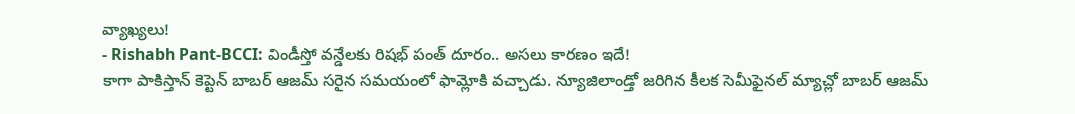వ్యాఖ్యలు!
- Rishabh Pant-BCCI: విండీస్తో వన్డేలకు రిషభ్ పంత్ దూరం.. అసలు కారణం ఇదే!
కాగా పాకిస్తాన్ కెప్టెన్ బాబర్ ఆజమ్ సరైన సమయంలో ఫామ్లోకి వచ్చాడు. న్యూజిలాండ్తో జరిగిన కీలక సెమీఫైనల్ మ్యాచ్లో బాబర్ ఆజమ్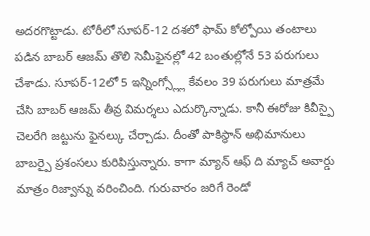అదరగొట్టాడు. టోరీలో సూపర్-12 దశలో ఫామ్ కోల్పోయి తంటాలు పడిన బాబర్ ఆజమ్ తొలి సెమీఫైనల్లో 42 బంతుల్లోనే 53 పరుగులు చేశాడు. సూపర్-12లో 5 ఇన్నింగ్స్ల్లో కేవలం 39 పరుగులు మాత్రమే చేసి బాబర్ ఆజమ్ తీవ్ర విమర్శలు ఎదుర్కొన్నాడు. కానీ ఈరోజు కివీస్పై చెలరేగి జట్టును ఫైనల్కు చేర్చాడు. దీంతో పాకిస్థాన్ అభిమానులు బాబర్పై ప్రశంసలు కురిపిస్తున్నారు. కాగా మ్యాన్ ఆఫ్ ది మ్యాచ్ అవార్డు మాత్రం రిజ్వాన్ను వరించింది. గురువారం జరిగే రెండో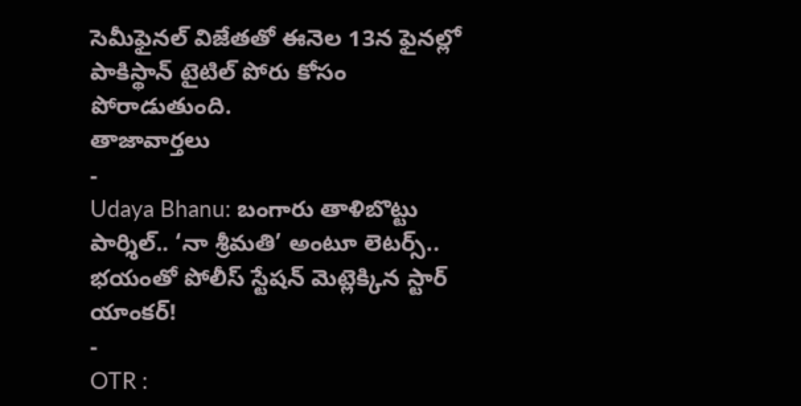సెమీఫైనల్ విజేతతో ఈనెల 13న ఫైనల్లో పాకిస్థాన్ టైటిల్ పోరు కోసం పోరాడుతుంది.
తాజావార్తలు
-
Udaya Bhanu: బంగారు తాళిబొట్టు పార్శిల్.. ‘నా శ్రీమతి’ అంటూ లెటర్స్.. భయంతో పోలీస్ స్టేషన్ మెట్లెక్కిన స్టార్ యాంకర్!
-
OTR :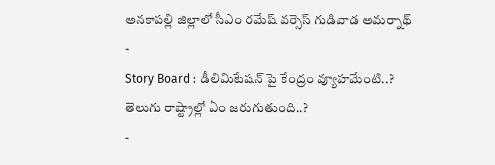అనకాపల్లి జిల్లాలో సీఎం రమేష్ వర్సెస్ గుడివాడ అమర్నాథ్
-
Story Board : డీలిమిటేషన్ పై కేంద్రం వ్యూహమేంటి..? తెలుగు రాష్ట్రాల్లో ఏం జరుగుతుంది..?
-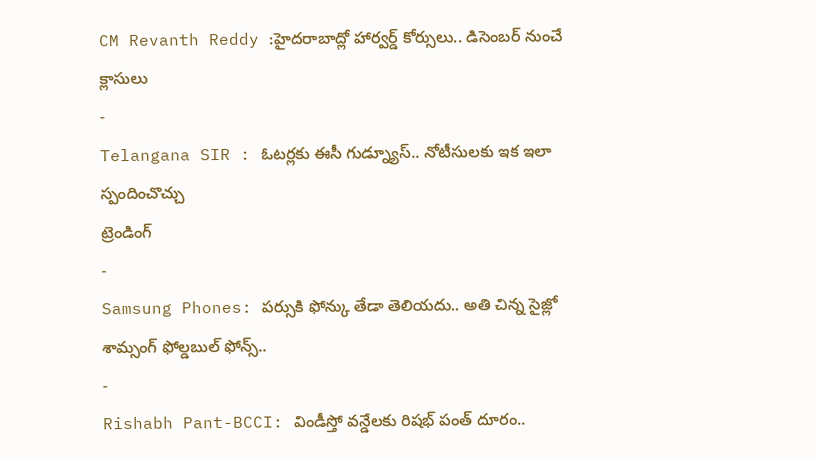CM Revanth Reddy :హైదరాబాద్లో హార్వర్డ్ కోర్సులు.. డిసెంబర్ నుంచే క్లాసులు
-
Telangana SIR : ఓటర్లకు ఈసీ గుడ్న్యూస్.. నోటీసులకు ఇక ఇలా స్పందించొచ్చు
ట్రెండింగ్
-
Samsung Phones: పర్సుకి ఫోన్కు తేడా తెలియదు.. అతి చిన్న సైజ్లో శామ్సంగ్ ఫోల్డబుల్ ఫోన్స్..
-
Rishabh Pant-BCCI: విండీస్తో వన్డేలకు రిషభ్ పంత్ దూరం..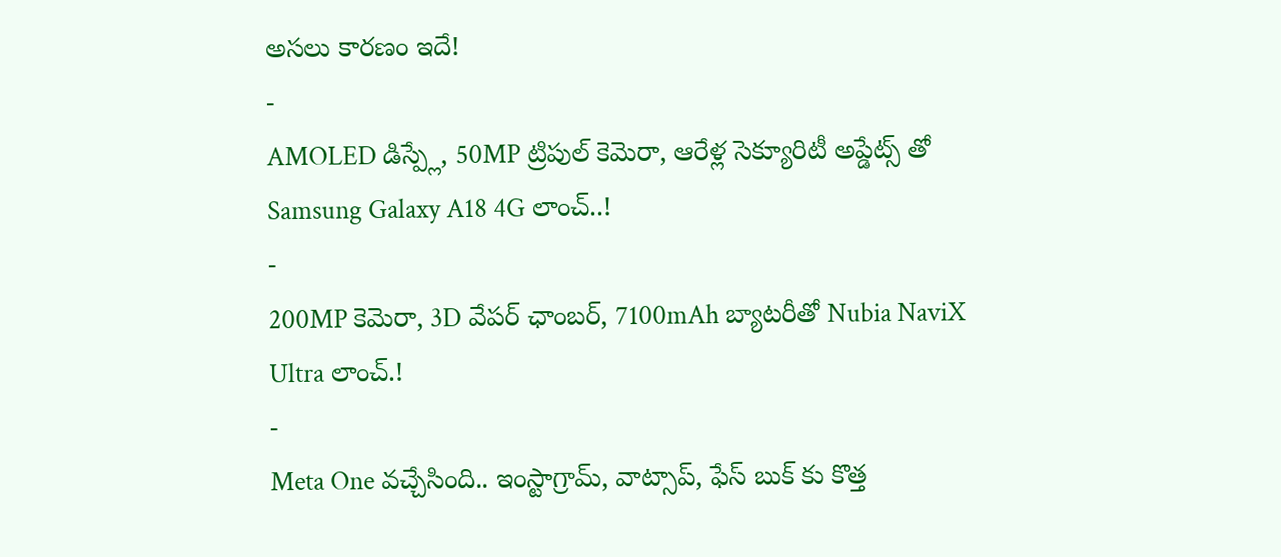అసలు కారణం ఇదే!
-
AMOLED డిస్ప్లే, 50MP ట్రిపుల్ కెమెరా, ఆరేళ్ల సెక్యూరిటీ అప్డేట్స్ తో Samsung Galaxy A18 4G లాంచ్..!
-
200MP కెమెరా, 3D వేపర్ ఛాంబర్, 7100mAh బ్యాటరీతో Nubia NaviX Ultra లాంచ్.!
-
Meta One వచ్చేసింది.. ఇంస్టాగ్రామ్, వాట్సాప్, ఫేస్ బుక్ కు కొత్త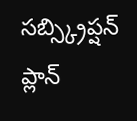సబ్స్క్రిప్షన్ ప్లాన్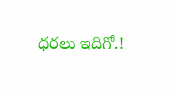ధరలు ఇదిగో.!